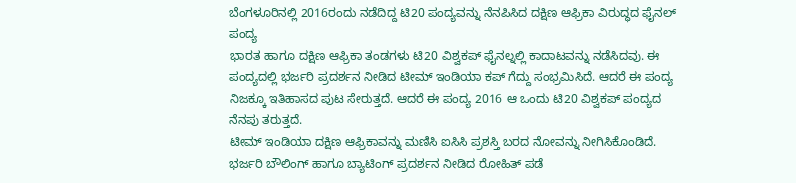ಬೆಂಗಳೂರಿನಲ್ಲಿ 2016ರಂದು ನಡೆದಿದ್ದ ಟಿ20 ಪಂದ್ಯವನ್ನು ನೆನಪಿಸಿದ ದಕ್ಷಿಣ ಆಫ್ರಿಕಾ ವಿರುದ್ಧದ ಫೈನಲ್ ಪಂದ್ಯ
ಭಾರತ ಹಾಗೂ ದಕ್ಷಿಣ ಆಫ್ರಿಕಾ ತಂಡಗಳು ಟಿ20 ವಿಶ್ವಕಪ್ ಫೈನಲ್ನಲ್ಲಿ ಕಾದಾಟವನ್ನು ನಡೆಸಿದವು. ಈ ಪಂದ್ಯದಲ್ಲಿ ಭರ್ಜರಿ ಪ್ರದರ್ಶನ ನೀಡಿದ ಟೀಮ್ ಇಂಡಿಯಾ ಕಪ್ ಗೆದ್ದು ಸಂಭ್ರಮಿಸಿದೆ. ಆದರೆ ಈ ಪಂದ್ಯ ನಿಜಕ್ಕೂ ಇತಿಹಾಸದ ಪುಟ ಸೇರುತ್ತದೆ. ಆದರೆ ಈ ಪಂದ್ಯ 2016 ಆ ಒಂದು ಟಿ20 ವಿಶ್ವಕಪ್ ಪಂದ್ಯದ ನೆನಪು ತರುತ್ತದೆ.
ಟೀಮ್ ಇಂಡಿಯಾ ದಕ್ಷಿಣ ಆಫ್ರಿಕಾವನ್ನು ಮಣಿಸಿ ಐಸಿಸಿ ಪ್ರಶಸ್ತಿ ಬರದ ನೋವನ್ನು ನೀಗಿಸಿಕೊಂಡಿದೆ. ಭರ್ಜರಿ ಬೌಲಿಂಗ್ ಹಾಗೂ ಬ್ಯಾಟಿಂಗ್ ಪ್ರದರ್ಶನ ನೀಡಿದ ರೋಹಿತ್ ಪಡೆ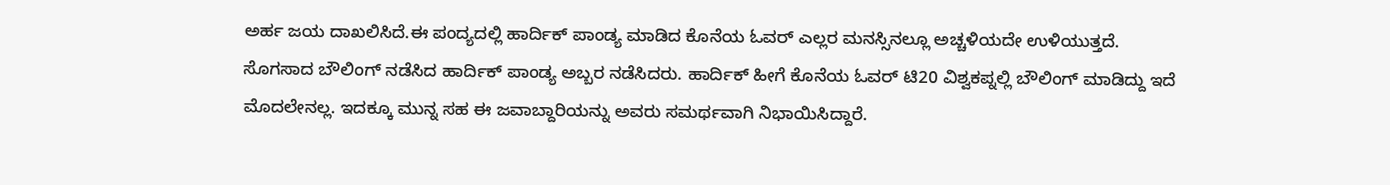ಅರ್ಹ ಜಯ ದಾಖಲಿಸಿದೆ.ಈ ಪಂದ್ಯದಲ್ಲಿ ಹಾರ್ದಿಕ್ ಪಾಂಡ್ಯ ಮಾಡಿದ ಕೊನೆಯ ಓವರ್ ಎಲ್ಲರ ಮನಸ್ಸಿನಲ್ಲೂ ಅಚ್ಚಳಿಯದೇ ಉಳಿಯುತ್ತದೆ. ಸೊಗಸಾದ ಬೌಲಿಂಗ್ ನಡೆಸಿದ ಹಾರ್ದಿಕ್ ಪಾಂಡ್ಯ ಅಬ್ಬರ ನಡೆಸಿದರು. ಹಾರ್ದಿಕ್ ಹೀಗೆ ಕೊನೆಯ ಓವರ್ ಟಿ20 ವಿಶ್ವಕಪ್ನಲ್ಲಿ ಬೌಲಿಂಗ್ ಮಾಡಿದ್ದು ಇದೆ ಮೊದಲೇನಲ್ಲ. ಇದಕ್ಕೂ ಮುನ್ನ ಸಹ ಈ ಜವಾಬ್ದಾರಿಯನ್ನು ಅವರು ಸಮರ್ಥವಾಗಿ ನಿಭಾಯಿಸಿದ್ದಾರೆ.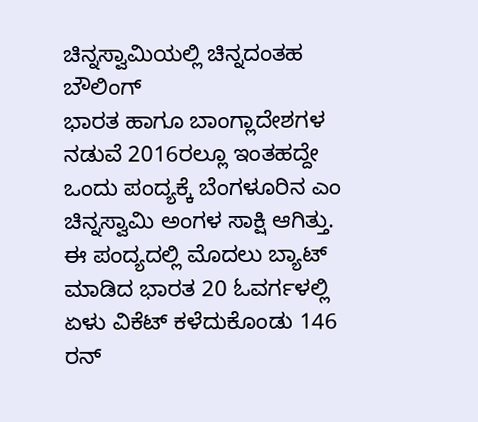ಚಿನ್ನಸ್ವಾಮಿಯಲ್ಲಿ ಚಿನ್ನದಂತಹ ಬೌಲಿಂಗ್
ಭಾರತ ಹಾಗೂ ಬಾಂಗ್ಲಾದೇಶಗಳ ನಡುವೆ 2016ರಲ್ಲೂ ಇಂತಹದ್ದೇ ಒಂದು ಪಂದ್ಯಕ್ಕೆ ಬೆಂಗಳೂರಿನ ಎಂ ಚಿನ್ನಸ್ವಾಮಿ ಅಂಗಳ ಸಾಕ್ಷಿ ಆಗಿತ್ತು. ಈ ಪಂದ್ಯದಲ್ಲಿ ಮೊದಲು ಬ್ಯಾಟ್ ಮಾಡಿದ ಭಾರತ 20 ಓವರ್ಗಳಲ್ಲಿ ಏಳು ವಿಕೆಟ್ ಕಳೆದುಕೊಂಡು 146 ರನ್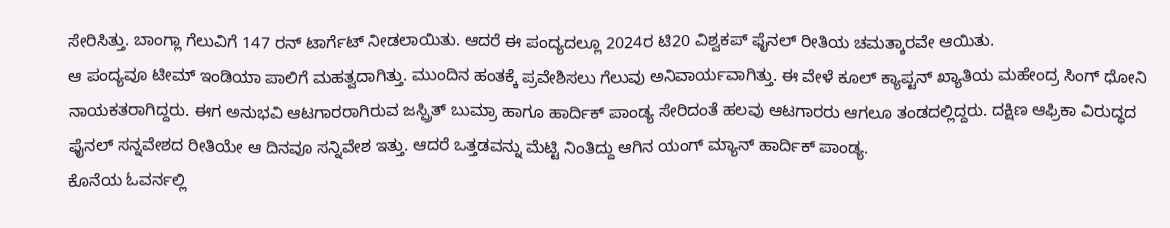ಸೇರಿಸಿತ್ತು. ಬಾಂಗ್ಲಾ ಗೆಲುವಿಗೆ 147 ರನ್ ಟಾರ್ಗೆಟ್ ನೀಡಲಾಯಿತು. ಆದರೆ ಈ ಪಂದ್ಯದಲ್ಲೂ 2024ರ ಟಿ20 ವಿಶ್ವಕಪ್ ಫೈನಲ್ ರೀತಿಯ ಚಮತ್ಕಾರವೇ ಆಯಿತು.
ಆ ಪಂದ್ಯವೂ ಟೀಮ್ ಇಂಡಿಯಾ ಪಾಲಿಗೆ ಮಹತ್ವದಾಗಿತ್ತು. ಮುಂದಿನ ಹಂತಕ್ಕೆ ಪ್ರವೇಶಿಸಲು ಗೆಲುವು ಅನಿವಾರ್ಯವಾಗಿತ್ತು. ಈ ವೇಳೆ ಕೂಲ್ ಕ್ಯಾಪ್ಟನ್ ಖ್ಯಾತಿಯ ಮಹೇಂದ್ರ ಸಿಂಗ್ ಧೋನಿ ನಾಯಕತರಾಗಿದ್ದರು. ಈಗ ಅನುಭವಿ ಆಟಗಾರರಾಗಿರುವ ಜಸ್ಪ್ರಿತ್ ಬುಮ್ರಾ ಹಾಗೂ ಹಾರ್ದಿಕ್ ಪಾಂಡ್ಯ ಸೇರಿದಂತೆ ಹಲವು ಆಟಗಾರರು ಆಗಲೂ ತಂಡದಲ್ಲಿದ್ದರು. ದಕ್ಷಿಣ ಆಫ್ರಿಕಾ ವಿರುದ್ಧದ ಫೈನಲ್ ಸನ್ನವೇಶದ ರೀತಿಯೇ ಆ ದಿನವೂ ಸನ್ನಿವೇಶ ಇತ್ತು. ಆದರೆ ಒತ್ತಡವನ್ನು ಮೆಟ್ಟಿ ನಿಂತಿದ್ದು ಆಗಿನ ಯಂಗ್ ಮ್ಯಾನ್ ಹಾರ್ದಿಕ್ ಪಾಂಡ್ಯ.
ಕೊನೆಯ ಓವರ್ನಲ್ಲಿ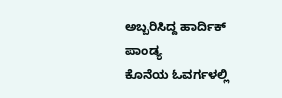ಅಬ್ಬರಿಸಿದ್ದ ಹಾರ್ದಿಕ್ ಪಾಂಡ್ಯ
ಕೊನೆಯ ಓವರ್ಗಳಲ್ಲಿ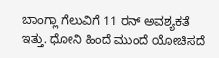ಬಾಂಗ್ಲಾ ಗೆಲುವಿಗೆ 11 ರನ್ ಅವಶ್ಯಕತೆ ಇತ್ತು. ಧೋನಿ ಹಿಂದೆ ಮುಂದೆ ಯೋಚಿಸದೆ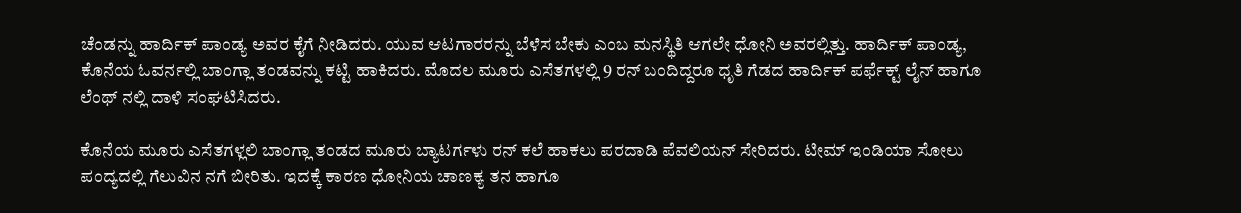ಚೆಂಡನ್ನು ಹಾರ್ದಿಕ್ ಪಾಂಡ್ಯ ಅವರ ಕೈಗೆ ನೀಡಿದರು. ಯುವ ಆಟಗಾರರನ್ನು ಬೆಳೆಸ ಬೇಕು ಎಂಬ ಮನಸ್ಥಿತಿ ಆಗಲೇ ಧೋನಿ ಅವರಲ್ಲಿತ್ತು. ಹಾರ್ದಿಕ್ ಪಾಂಡ್ಯ, ಕೊನೆಯ ಓವರ್ನಲ್ಲಿ ಬಾಂಗ್ಲಾ ತಂಡವನ್ನು ಕಟ್ಟಿ ಹಾಕಿದರು. ಮೊದಲ ಮೂರು ಎಸೆತಗಳಲ್ಲಿ 9 ರನ್ ಬಂದಿದ್ದರೂ ಧೃತಿ ಗೆಡದ ಹಾರ್ದಿಕ್ ಪರ್ಫೆಕ್ಟ್ ಲೈನ್ ಹಾಗೂ ಲೆಂಥ್ ನಲ್ಲಿ ದಾಳಿ ಸಂಘಟಿಸಿದರು.

ಕೊನೆಯ ಮೂರು ಎಸೆತಗಳ್ಲಲಿ ಬಾಂಗ್ಲಾ ತಂಡದ ಮೂರು ಬ್ಯಾಟರ್ಗಳು ರನ್ ಕಲೆ ಹಾಕಲು ಪರದಾಡಿ ಪೆವಲಿಯನ್ ಸೇರಿದರು. ಟೀಮ್ ಇಂಡಿಯಾ ಸೋಲು ಪಂದ್ಯದಲ್ಲಿ ಗೆಲುವಿನ ನಗೆ ಬೀರಿತು. ಇದಕ್ಕೆ ಕಾರಣ ಧೋನಿಯ ಚಾಣಕ್ಯ ತನ ಹಾಗೂ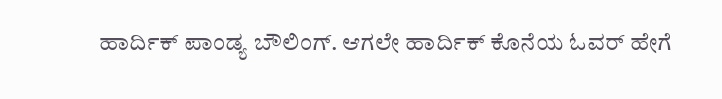ಹಾರ್ದಿಕ್ ಪಾಂಡ್ಯ ಬೌಲಿಂಗ್. ಆಗಲೇ ಹಾರ್ದಿಕ್ ಕೊನೆಯ ಓವರ್ ಹೇಗೆ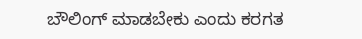ಬೌಲಿಂಗ್ ಮಾಡಬೇಕು ಎಂದು ಕರಗತ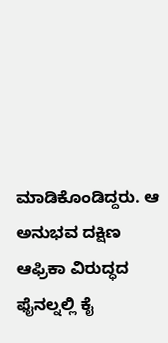ಮಾಡಿಕೊಂಡಿದ್ದರು. ಆ ಅನುಭವ ದಕ್ಷಿಣ ಆಫ್ರಿಕಾ ವಿರುದ್ಧದ ಫೈನಲ್ನಲ್ಲಿ ಕೈ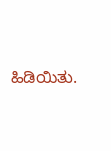ಹಿಡಿಯಿತು.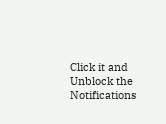Click it and Unblock the Notifications